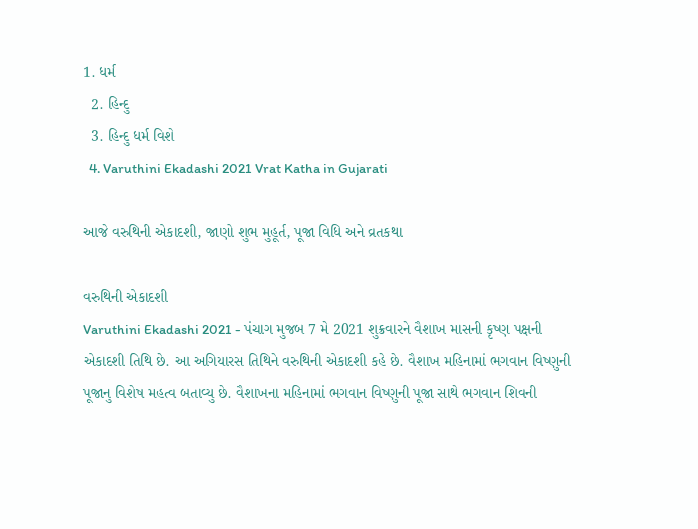1. ધર્મ
  2. હિન્દુ
  3. હિન્દુ ધર્મ વિશે
  4. Varuthini Ekadashi 2021 Vrat Katha in Gujarati

આજે વરુથિની એકાદશી, જાણો શુભ મુહૂર્ત, પૂજા વિધિ અને વ્રતકથા

વરુથિની એકાદશી
Varuthini Ekadashi 2021 - પંચાગ મુજબ 7 મે 2021 શુક્રવારને વૈશાખ માસની કૃષ્ણ પક્ષની એકાદશી તિથિ છે. આ અગિયારસ તિથિને વરુથિની એકાદશી કહે છે. વૈશાખ મહિનામાં ભગવાન વિષ્ણુની પૂજાનુ વિશેષ મહત્વ બતાવ્યુ છે. વૈશાખના મહિનામાં ભગવાન વિષ્ણુની પૂજા સાથે ભગવાન શિવની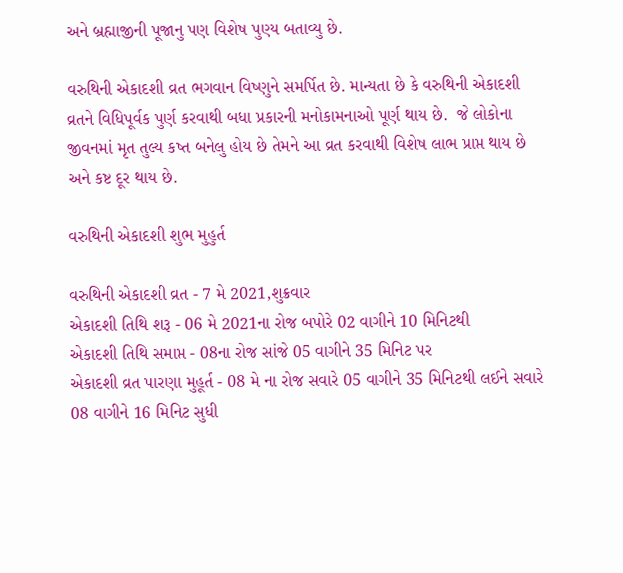અને બ્રહ્માજીની પૂજાનુ પણ વિશેષ પુણ્ય બતાવ્યુ છે.

વરુથિની એકાદશી વ્રત ભગવાન વિષ્ણુને સમર્પિત છે. માન્યતા છે કે વરુથિની એકાદશી વ્રતને વિધિપૂર્વક પુર્ણ કરવાથી બધા પ્રકારની મનોકામનાઓ પૂર્ણ થાય છે.  જે લોકોના જીવનમાં મૃત તુલ્ય કષ્ત બનેલુ હોય છે તેમને આ વ્રત કરવાથી વિશેષ લાભ પ્રાપ્ત થાય છે અને કષ્ટ દૂર થાય છે.

વરુથિની એકાદશી શુભ મુહુર્ત

વરુથિની એકાદશી વ્રત - 7 મે 2021,શુક્રવાર
એકાદશી તિથિ શરૂ - 06 મે 2021ના રોજ બપોરે 02 વાગીને 10 મિનિટથી
એકાદશી તિથિ સમાપ્ત - 08ના રોજ સાંજે 05 વાગીને 35 મિનિટ પર
એકાદશી વ્રત પારણા મુહૂર્ત - 08 મે ના રોજ સવારે 05 વાગીને 35 મિનિટથી લઈને સવારે 08 વાગીને 16 મિનિટ સુધી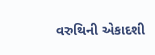વરુથિની એકાદશી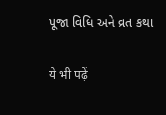પૂજા વિધિ અને વ્રત કથા

ये भी पढ़ें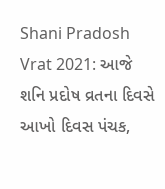Shani Pradosh Vrat 2021: આજે શનિ પ્રદોષ વ્રતના દિવસે આખો દિવસ પંચક,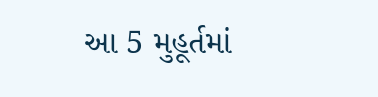આ 5 મુહૂર્તમાં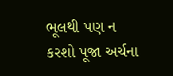ભૂલથી પણ ન કરશો પૂજા અર્ચના